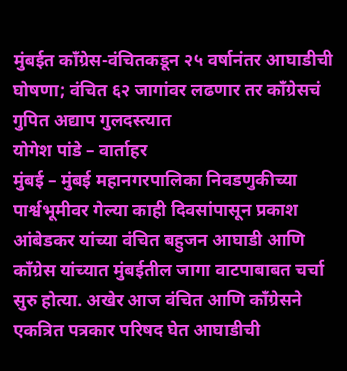मुंबईत काँग्रेस-वंचितकडून २५ वर्षानंतर आघाडीची घोषणा; वंचित ६२ जागांवर लढणार तर काँग्रेसचं गुपित अद्याप गुलदस्त्यात
योगेश पांडे – वार्ताहर
मुंबई – मुंबई महानगरपालिका निवडणुकीच्या पार्श्वभूमीवर गेल्या काही दिवसांपासून प्रकाश आंबेडकर यांच्या वंचित बहुजन आघाडी आणि काँग्रेस यांच्यात मुंबईतील जागा वाटपाबाबत चर्चा सुरु होत्या. अखेर आज वंचित आणि काँग्रेसने एकत्रित पत्रकार परिषद घेत आघाडीची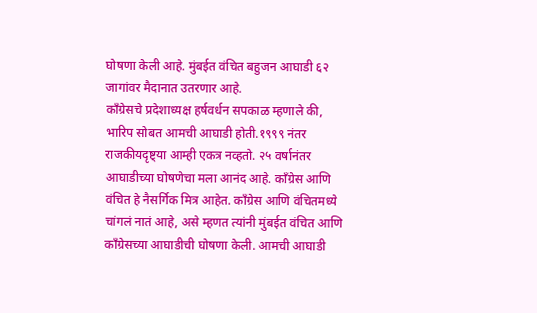घोषणा केली आहे. मुंबईत वंचित बहुजन आघाडी ६२ जागांवर मैदानात उतरणार आहे.
काँग्रेसचे प्रदेशाध्यक्ष हर्षवर्धन सपकाळ म्हणाले की, भारिप सोबत आमची आघाडी होती.१९९९ नंतर राजकीयदृष्ट्या आम्ही एकत्र नव्हतो. २५ वर्षानंतर आघाडीच्या घोषणेचा मला आनंद आहे. काँग्रेस आणि वंचित हे नैसर्गिक मित्र आहेत. काँग्रेस आणि वंचितमध्ये चांगलं नातं आहे, असे म्हणत त्यांनी मुंबईत वंचित आणि काँग्रेसच्या आघाडीची घोषणा केली. आमची आघाडी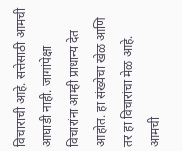विचाराची आहे. सत्तेसाठी आमची आघाडी नाही. जागांपेक्षा विचारांना आम्ही प्राधान्य देत आहोत. हा संख्येचा खेळ आणि तर हा विचारांचा मेळ आहे. आमची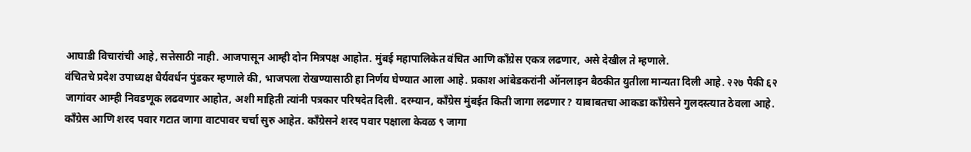आघाडी विचारांची आहे, सत्तेसाठी नाही. आजपासून आम्ही दोन मित्रपक्ष आहोत. मुंबई महापालिकेत वंचित आणि काँग्रेस एकत्र लढणार, असे देखील ते म्हणाले.
वंचितचे प्रदेश उपाध्यक्ष धैर्यवर्धन पुंडकर म्हणाले की, भाजपला रोखण्यासाठी हा निर्णय घेण्यात आला आहे. प्रकाश आंबेडकरांनी ऑनलाइन बैठकीत युतीला मान्यता दिली आहे. २२७ पैकी ६२ जागांवर आम्ही निवडणूक लढवणार आहोत, अशी माहिती त्यांनी पत्रकार परिषदेत दिली. दरम्यान, काँग्रेस मुंबईत किती जागा लढणार? याबाबतचा आकडा काँग्रेसने गुलदस्त्यात ठेवला आहे. काँग्रेस आणि शरद पवार गटात जागा वाटपावर चर्चा सुरु आहेत. काँग्रेसने शरद पवार पक्षाला केवळ ९ जागा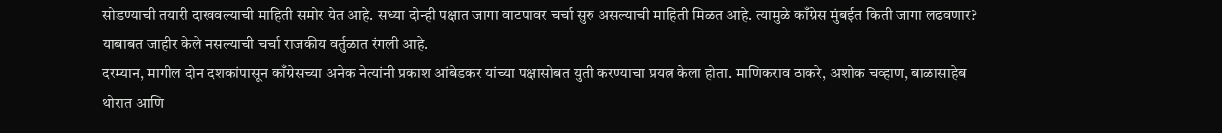सोडण्याची तयारी दाखवल्याची माहिती समोर येत आहे. सध्या दोन्ही पक्षात जागा वाटपावर चर्चा सुरु असल्याची माहिती मिळत आहे. त्यामुळे काँग्रेस मुंबईत किती जागा लढवणार? याबाबत जाहीर केले नसल्याची चर्चा राजकीय वर्तुळात रंगली आहे.
दरम्यान, मागील दोन दशकांपासून काँग्रेसच्या अनेक नेत्यांनी प्रकाश आंबेडकर यांच्या पक्षासोबत युती करण्याचा प्रयत्न केला होता. माणिकराव ठाकरे, अशोक चव्हाण, बाळासाहेब थोरात आणि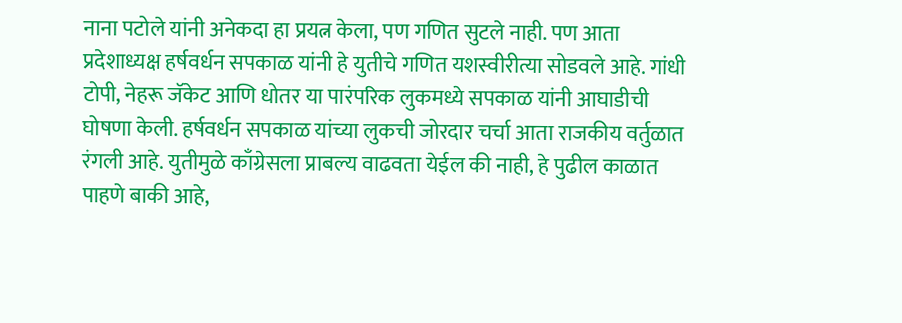नाना पटोले यांनी अनेकदा हा प्रयत्न केला, पण गणित सुटले नाही. पण आता प्रदेशाध्यक्ष हर्षवर्धन सपकाळ यांनी हे युतीचे गणित यशस्वीरीत्या सोडवले आहे. गांधी टोपी, नेहरू जॅकेट आणि धोतर या पारंपरिक लुकमध्ये सपकाळ यांनी आघाडीची घोषणा केली. हर्षवर्धन सपकाळ यांच्या लुकची जोरदार चर्चा आता राजकीय वर्तुळात रंगली आहे. युतीमुळे काँग्रेसला प्राबल्य वाढवता येईल की नाही, हे पुढील काळात पाहणे बाकी आहे,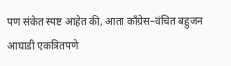पण संकेत स्पष्ट आहेत की, आता काँग्रेस–वंचित बहुजन आघाडी एकत्रितपणे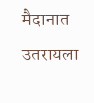मैदानात उतरायला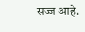सज्ज आहे.